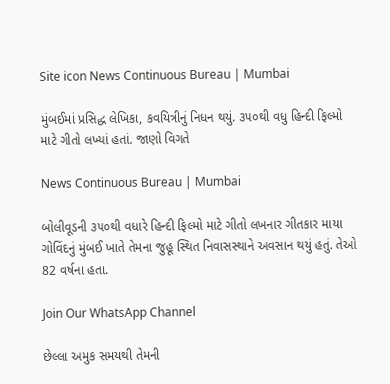Site icon News Continuous Bureau | Mumbai

મુંબઈમાં પ્રસિદ્ધ લેખિકા, કવયિત્રીનું નિધન થયું. ૩૫૦થી વધુ હિન્દી ફિલ્મો માટે ગીતો લખ્યાં હતાં. જાણો વિગતે

News Continuous Bureau | Mumbai

બોલીવૂડની ૩૫૦થી વધારે હિન્દી ફિલ્મો માટે ગીતો લખનાર ગીતકાર માયા ગોવિંદનું મુંબઈ ખાતે તેમના જુહૂ સ્થિત નિવાસસ્થાને અવસાન થયું હતું. તેઓ 82 વર્ષના હતા.

Join Our WhatsApp Channel

છેલ્લા અમુક સમયથી તેમની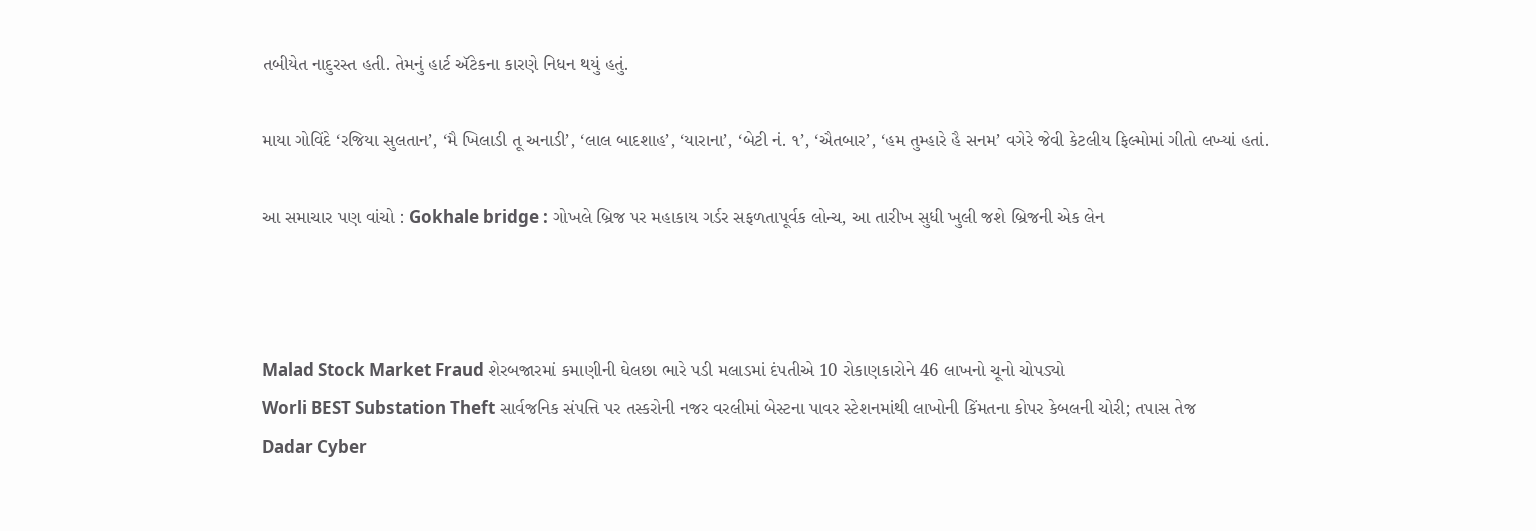તબીયેત નાદુરસ્ત હતી. તેમનું હાર્ટ ઍટેકના કારણે નિધન થયું હતું.

માયા ગોવિંદે ‘રજિયા સુલતાન’, ‘મૈ ખિલાડી તૂ અનાડી’, ‘લાલ બાદશાહ’, ‘યારાના’, ‘બેટી નં. ૧’, ‘ઐતબાર’, ‘હમ તુમ્હારે હૈ સનમ’ વગેરે જેવી કેટલીય ફિલ્મોમાં ગીતો લખ્યાં હતાં.

આ સમાચાર પણ વાંચો : Gokhale bridge : ગોખલે બ્રિજ પર મહાકાય ગર્ડર સફળતાપૂર્વક લોન્ચ, આ તારીખ સુધી ખુલી જશે બ્રિજની એક લેન



Malad Stock Market Fraud શેરબજારમાં કમાણીની ઘેલછા ભારે પડી મલાડમાં દંપતીએ 10 રોકાણકારોને 46 લાખનો ચૂનો ચોપડ્યો
Worli BEST Substation Theft સાર્વજનિક સંપત્તિ પર તસ્કરોની નજર વરલીમાં બેસ્ટના પાવર સ્ટેશનમાંથી લાખોની કિંમતના કોપર કેબલની ચોરી; તપાસ તેજ
Dadar Cyber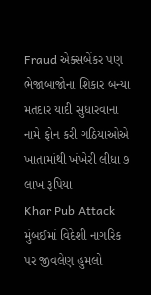Fraud એક્સબેંકર પણ ભેજાબાજોના શિકાર બન્યા મતદાર યાદી સુધારવાના નામે ફોન કરી ગઠિયાઓએ ખાતામાંથી ખંખેરી લીધા ૭ લાખ રૂપિયા
Khar Pub Attack મુંબઈમાં વિદેશી નાગરિક પર જીવલેણ હુમલો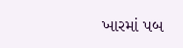ખારમાં પબ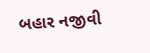બહાર નજીવી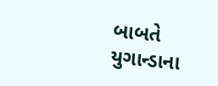બાબતે યુગાન્ડાના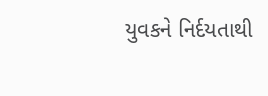યુવકને નિર્દયતાથી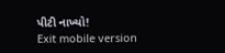પીટી નાખ્યો!
Exit mobile version